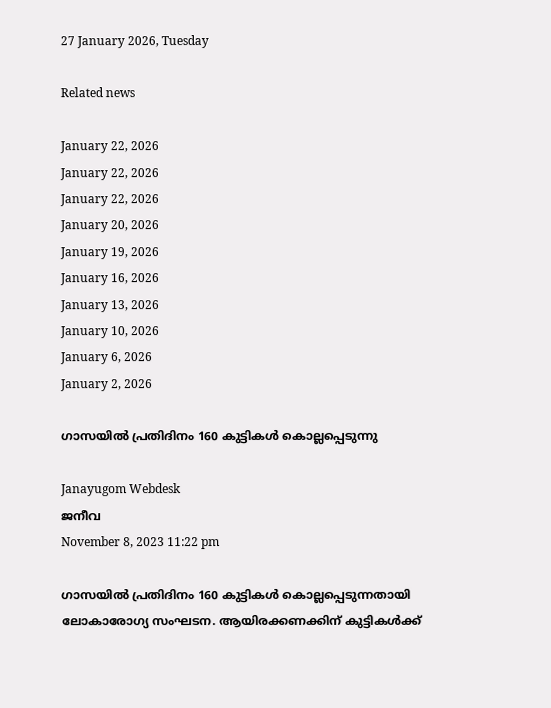27 January 2026, Tuesday

Related news

January 22, 2026
January 22, 2026
January 22, 2026
January 20, 2026
January 19, 2026
January 16, 2026
January 13, 2026
January 10, 2026
January 6, 2026
January 2, 2026

ഗാസയില്‍ പ്രതിദിനം 160 കുട്ടികള്‍ കൊല്ലപ്പെടുന്നു

Janayugom Webdesk
ജനീവ
November 8, 2023 11:22 pm

ഗാസയില്‍ പ്രതിദിനം 160 കുട്ടികള്‍ കൊല്ലപ്പെടുന്നതായി ലോകാരോഗ്യ സംഘടന. ആയിരക്കണക്കിന് കുട്ടികള്‍ക്ക്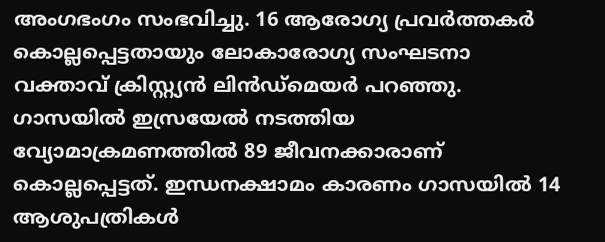അംഗഭംഗം സംഭവിച്ചു. 16 ആരോഗ്യ പ്രവര്‍ത്തകര്‍ കൊല്ലപ്പെട്ടതായും ലോകാരോഗ്യ സംഘടനാ വക്താവ് ക്രിസ്റ്റ്യന്‍ ലിന്‍ഡ്മെയര്‍ പറഞ്ഞു.
ഗാസയില്‍ ഇസ്രയേല്‍ നടത്തിയ വ്യോമാക്രമണത്തില്‍ 89 ജീവനക്കാരാണ് കൊല്ലപ്പെട്ടത്. ഇന്ധനക്ഷാമം കാരണം ഗാസയില്‍ 14 ആശുപത്രികള്‍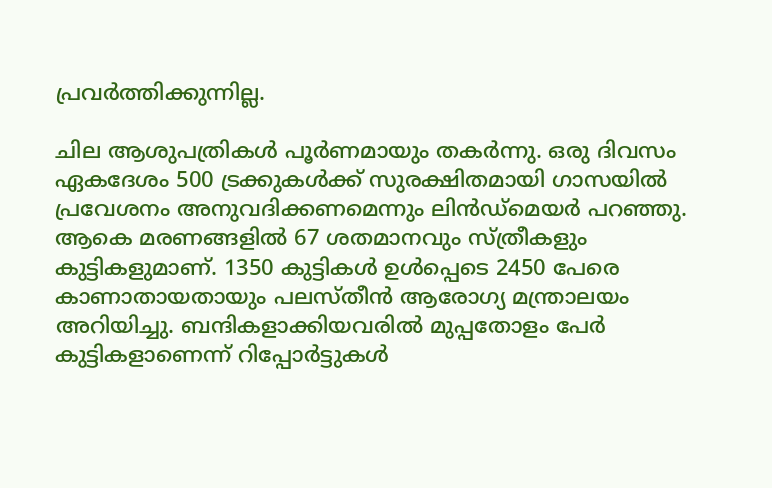പ്രവര്‍ത്തിക്കുന്നില്ല.

ചില ആശുപത്രികള്‍ പൂര്‍ണമായും തകര്‍ന്നു. ഒരു ദിവസം ഏകദേശം 500 ട്രക്കുകള്‍ക്ക് സുരക്ഷിതമായി ഗാസയില്‍ പ്രവേശനം അനുവദിക്കണമെന്നും ലിന്‍ഡ്മെയര്‍ പറഞ്ഞു. ആകെ മരണങ്ങളില്‍ 67 ശതമാനവും സ്ത്രീകളും കുട്ടികളുമാണ്. 1350 കുട്ടികള്‍ ഉള്‍പ്പെടെ 2450 പേരെ കാണാതായതായും പലസ്തീന്‍ ആരോഗ്യ മന്ത്രാലയം അറിയിച്ചു. ബന്ദികളാക്കിയവരിൽ മുപ്പതോളം പേർ കുട്ടികളാണെന്ന് റിപ്പോർട്ടുകൾ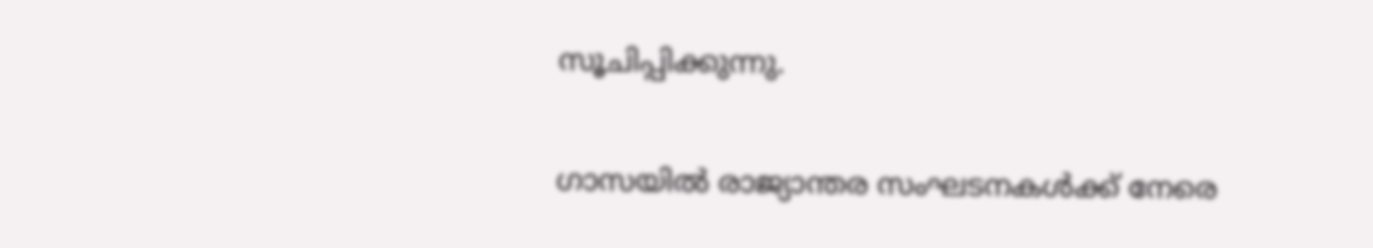സൂചിപ്പിക്കുന്നു.

ഗാസയില്‍ രാജ്യാന്തര സംഘടനകള്‍ക്ക് നേരെ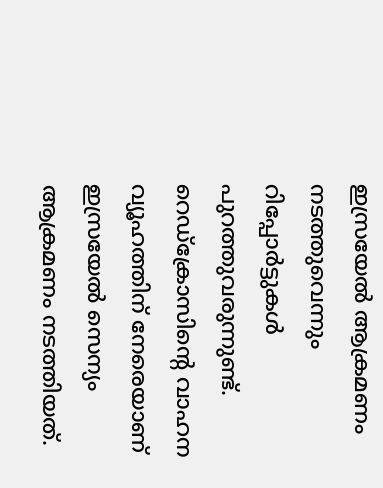ഇസ്രയേല്‍ ആക്രമണം നടത്തുവെന്നും റിപ്പോര്‍ട്ടുകള്‍ പുറത്തുവരുന്നുണ്ട്. റെഡ്ക്രോസിന്റെ വാഹന വ്യൂഹത്തിന് നേരെയാണ് ഇസ്രയേല്‍ സെന്യം ആക്രമണം നടത്തിയത്.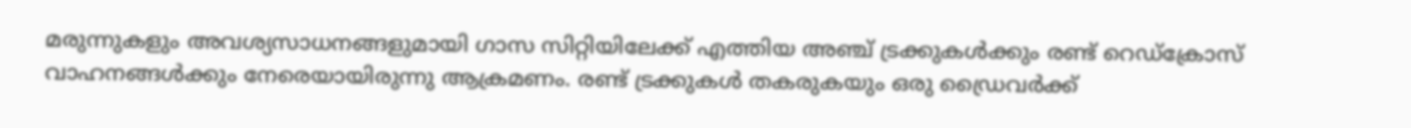മരുന്നുകളും അവശ്യസാധനങ്ങളുമായി ഗാസ സിറ്റിയിലേക്ക് എത്തിയ അ‍‌ഞ്ച് ട്രക്കുകള്‍ക്കും രണ്ട് റെഡ്ക്രോസ് വാഹനങ്ങള്‍ക്കും നേരെയായിരുന്നു ആക്രമണം. രണ്ട് ട്രക്കുകള്‍ തകരുകയും ഒരു ഡ്രൈവര്‍ക്ക്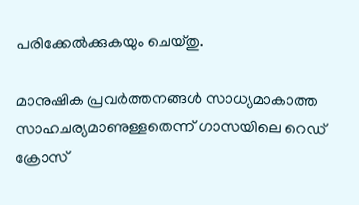പരിക്കേല്‍ക്കുകയും ചെയ്തു.

മാനുഷിക പ്രവര്‍ത്തനങ്ങള്‍ സാധ്യമാകാത്ത സാഹചര്യമാണുള്ളതെന്ന് ഗാസയിലെ റെഡ് ക്രോസ്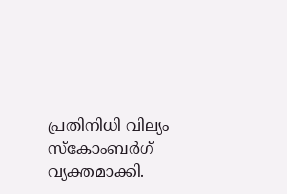പ്രതിനിധി വില്യം സ്കോംബര്‍ഗ് വ്യക്തമാക്കി.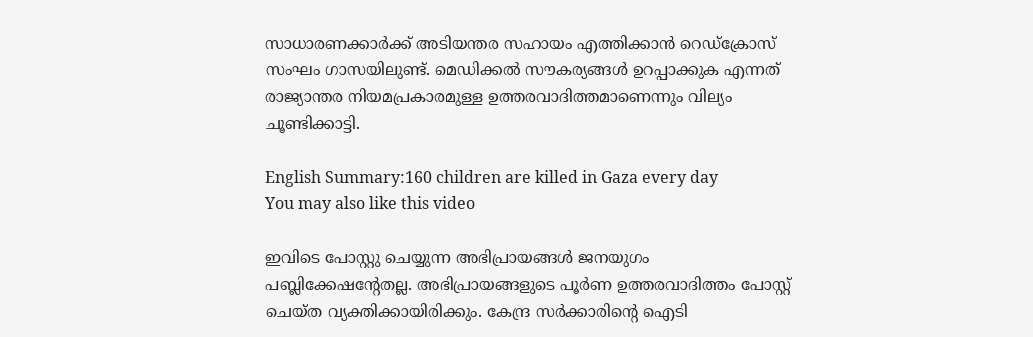സാധാരണക്കാര്‍ക്ക് അടിയന്തര സഹായം എത്തിക്കാന്‍ റെ‍‍ഡ്ക്രോസ് സംഘം ഗാസയിലുണ്ട്. മെഡിക്കല്‍ സൗകര്യങ്ങള്‍ ഉറപ്പാക്കുക എന്നത് രാജ്യാന്തര നിയമപ്രകാരമുള്ള ഉത്തരവാദിത്തമാണെന്നും വില്യം ചൂണ്ടിക്കാട്ടി.

English Summary:160 children are killed in Gaza every day
You may also like this video

ഇവിടെ പോസ്റ്റു ചെയ്യുന്ന അഭിപ്രായങ്ങള്‍ ജനയുഗം പബ്ലിക്കേഷന്റേതല്ല. അഭിപ്രായങ്ങളുടെ പൂര്‍ണ ഉത്തരവാദിത്തം പോസ്റ്റ് ചെയ്ത വ്യക്തിക്കായിരിക്കും. കേന്ദ്ര സര്‍ക്കാരിന്റെ ഐടി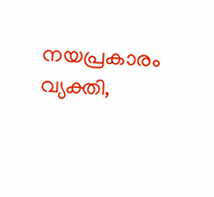നയപ്രകാരം വ്യക്തി,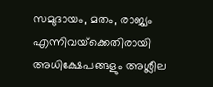സമുദായം, മതം, രാജ്യം എന്നിവയ്‌ക്കെതിരായി അധിക്ഷേപങ്ങളും അശ്ലീല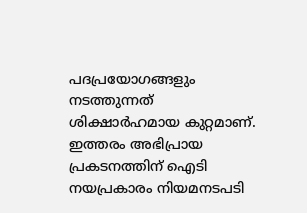പദപ്രയോഗങ്ങളും നടത്തുന്നത് ശിക്ഷാര്‍ഹമായ കുറ്റമാണ്. ഇത്തരം അഭിപ്രായ പ്രകടനത്തിന് ഐടി നയപ്രകാരം നിയമനടപടി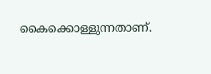കൈക്കൊള്ളുന്നതാണ്.